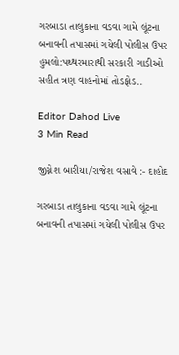ગરબાડા તાલુકાના વડવા ગામે લૂંટના બનાવની તપાસમાં ગયેલી પોલીસ ઉપર હુમલો:પથ્થરમારાથી સરકારી ગાડીઓ સહીત ત્રણ વાહનોમાં તોડફોડ..

Editor Dahod Live
3 Min Read

જીગ્નેશ બારીયા/રાજેશ વસાવે :- દાહોદ

ગરબાડા તાલુકાના વડવા ગામે લૂંટના બનાવની તપાસમાં ગયેલી પોલીસ ઉપર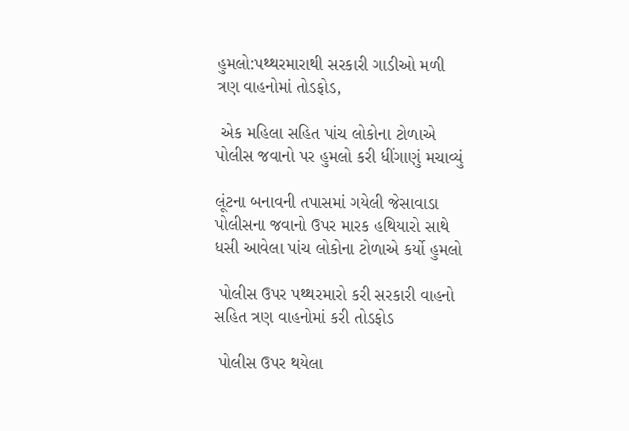હુમલો:પથ્થરમારાથી સરકારી ગાડીઓ મળી ત્રણ વાહનોમાં તોડફોડ,

 એક મહિલા સહિત પાંચ લોકોના ટોળાએ પોલીસ જવાનો પર હુમલો કરી ધીંગાણું મચાવ્યું

લૂંટના બનાવની તપાસમાં ગયેલી જેસાવાડા પોલીસના જવાનો ઉપર મારક હથિયારો સાથે ધસી આવેલા પાંચ લોકોના ટોળાએ કર્યો હુમલો

 પોલીસ ઉપર પથ્થરમારો કરી સરકારી વાહનો સહિત ત્રણ વાહનોમાં કરી તોડફોડ

 પોલીસ ઉપર થયેલા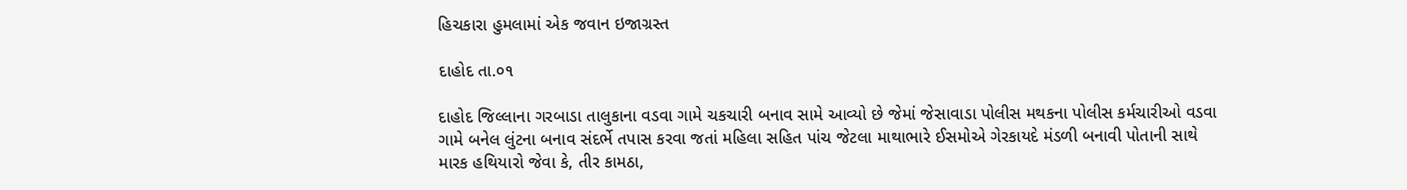હિચકારા હુમલામાં એક જવાન ઇજાગ્રસ્ત

દાહોદ તા.૦૧

દાહોદ જિલ્લાના ગરબાડા તાલુકાના વડવા ગામે ચકચારી બનાવ સામે આવ્યો છે જેમાં જેસાવાડા પોલીસ મથકના પોલીસ કર્મચારીઓ વડવા ગામે બનેલ લુંટના બનાવ સંદર્ભે તપાસ કરવા જતાં મહિલા સહિત પાંચ જેટલા માથાભારે ઈસમોએ ગેરકાયદે મંડળી બનાવી પોતાની સાથે મારક હથિયારો જેવા કે, તીર કામઠા,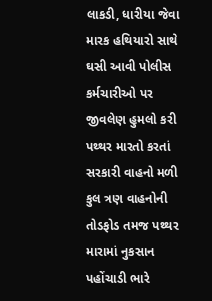લાકડી, ધારીયા જેવા મારક હથિયારો સાથે ઘસી આવી પોલીસ કર્મચારીઓ પર જીવલેણ હુમલો કરી પથ્થર મારતો કરતાં સરકારી વાહનો મળી કુલ ત્રણ વાહનોની તોડફોડ તમજ પથ્થર મારામાં નુકસાન પહોંચાડી ભારે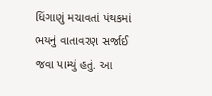ધિંગાણું મચાવતાં પંથકમાં ભયનું વાતાવરણ સર્જાઈ જવા પામ્યું હતું. આ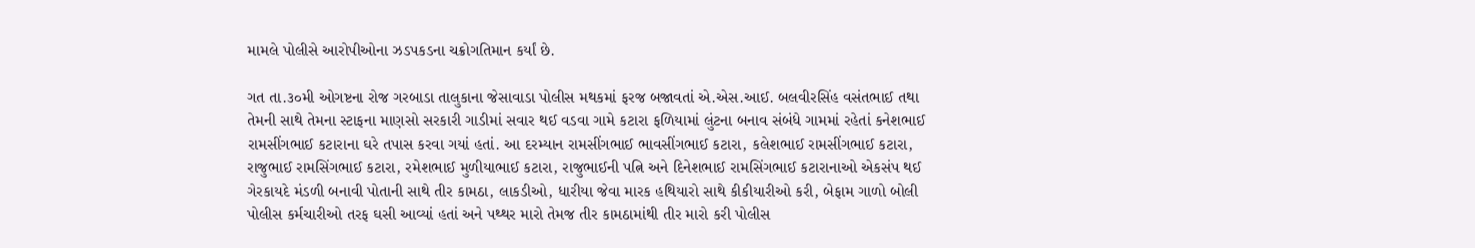મામલે પોલીસે આરોપીઓના ઝડપકડના ચક્રોગતિમાન કર્યાં છે.

ગત તા.૩૦મી ઓગષ્ટના રોજ ગરબાડા તાલુકાના જેસાવાડા પોલીસ મથકમાં ફરજ બજાવતાં એ.એસ.આઈ. બલવીરસિંહ વસંતભાઈ તથા તેમની સાથે તેમના સ્ટાફના માણસો સરકારી ગાડીમાં સવાર થઈ વડવા ગામે કટારા ફળિયામાં લુંટના બનાવ સંબંધે ગામમાં રહેતાં કનેશભાઈ રામસીંગભાઈ કટારાના ઘરે તપાસ કરવા ગયાં હતાં. આ દરમ્યાન રામસીંગભાઈ ભાવસીંગભાઈ કટારા, કલેશભાઈ રામસીંગભાઈ કટારા, રાજુભાઈ રામસિંગભાઈ કટારા, રમેશભાઈ મુળીયાભાઈ કટારા, રાજુભાઈની પત્નિ અને દિનેશભાઈ રામસિંગભાઈ કટારાનાઓ એકસંપ થઈ ગેરકાયદે મંડળી બનાવી પોતાની સાથે તીર કામઠા, લાકડીઓ, ધારીયા જેવા મારક હથિયારો સાથે કીકીયારીઓ કરી, બેફામ ગાળો બોલી પોલીસ કર્મચારીઓ તરફ ઘસી આવ્યાં હતાં અને પથ્થર મારો તેમજ તીર કામઠામાંથી તીર મારો કરી પોલીસ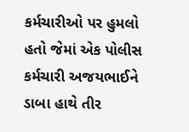કર્મચારીઓ પર હુમલો હતો જેમાં એક પોલીસ કર્મચારી અજયભાઈને ડાબા હાથે તીર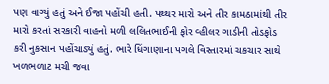પણ વાગ્યું હતું અને ઈજા પહોંચી હતી. પથ્થર મારો અને તીર કામઠામાંથી તીર મારો કરતાં સરકારી વાહનો મળી લલિતભાઈની ફોર વ્હીલર ગાડીની તોડફોડ કરી નુકસાન પહોંચાડ્યું હતું. ભારે ધિંગાણાના પગલે વિસ્તારમાં ચકચાર સાથે ખળભળાટ મચી જવા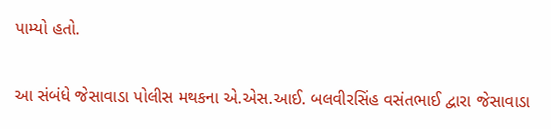પામ્યો હતો.

આ સંબંધે જેસાવાડા પોલીસ મથકના એ.એસ.આઈ. બલવીરસિંહ વસંતભાઈ દ્વારા જેસાવાડા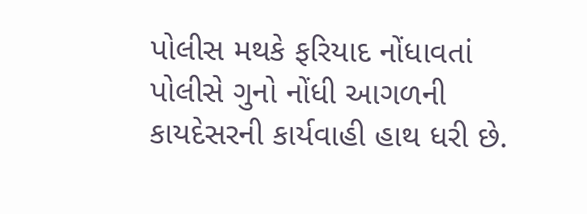પોલીસ મથકે ફરિયાદ નોંધાવતાં પોલીસે ગુનો નોંધી આગળની કાયદેસરની કાર્યવાહી હાથ ધરી છે.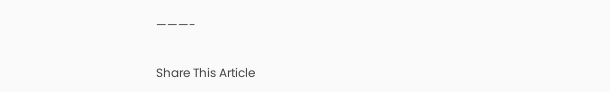———-

Share This Article